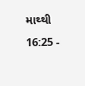માથ્થી 16:25 -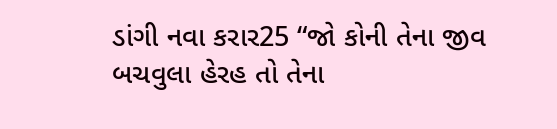ડાંગી નવા કરાર25 “જો કોની તેના જીવ બચવુલા હેરહ તો તેના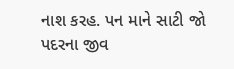નાશ કરહ. પન માને સાટી જો પદરના જીવ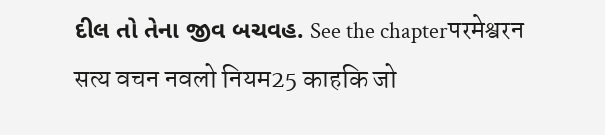દીલ તો તેના જીવ બચવહ. See the chapterपरमेश्वरन सत्य वचन नवलो नियम25 काहकि जो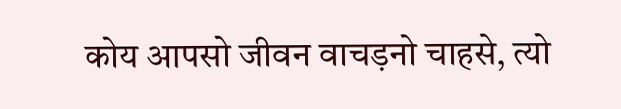कोय आपसो जीवन वाचड़नो चाहसे, त्यो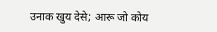उनाक खुय देसे; आरू जो कोय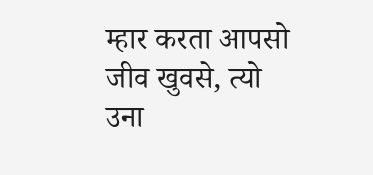म्हार करता आपसो जीव खुवसे, त्यो उना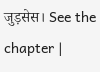जुड़सेस। See the chapter |